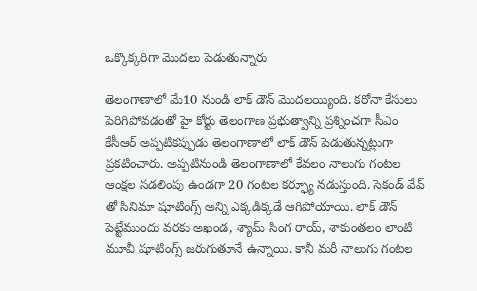ఒక్కొక్కరిగా మొదలు పెడుతున్నారు

తెలంగాణాలో మే10 నుండి లాక్ డౌన్ మొదలయ్యింది. కరోనా కేసులు పెరిగిపోవడంతో హై కోర్టు తెలంగాణ ప్రభుత్వాన్ని ప్రశ్నించగా సీఎం కేసీఆర్ అప్పటికప్పుడు తెలంగాణాలో లాక్ డౌన్ పెడుతున్నట్లుగా ప్రకటించారు. అప్పటినుండి తెలంగాణాలో కేవలం నాలుగు గంటల ఆంక్షల సడలింపు ఉండగా 20 గంటల కర్ఫ్యూ నడుస్తుంది. సెకండ్ వేవ్ తో సినిమా షూటింగ్స్ అన్ని ఎక్కడిక్కడే ఆగిపోయాయి. లాక్ డౌన్ పెట్టేముందు వరకు అఖండ, శ్యామ్ సింగ రాయ్, శాకుంతలం లాంటి మూవీ షూటింగ్స్ జరుగుతూనే ఉన్నాయి. కానీ మరీ నాలుగు గంటల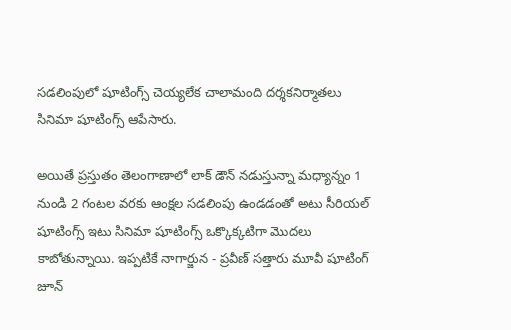సడలింపులో షూటింగ్స్ చెయ్యలేక చాలామంది దర్శకనిర్మాతలు సినిమా షూటింగ్స్ ఆపేసారు.

అయితే ప్రస్తుతం తెలంగాణాలో లాక్ డౌన్ నడుస్తున్నా మధ్యాన్నం 1 నుండి 2 గంటల వరకు ఆంక్షల సడలింపు ఉండడంతో అటు సీరియల్ షూటింగ్స్ ఇటు సినిమా షూటింగ్స్ ఒక్కొక్కటిగా మొదలు కాబోతున్నాయి. ఇప్పటికే నాగార్జున - ప్రవీణ్ సత్తారు మూవీ షూటింగ్ జూన్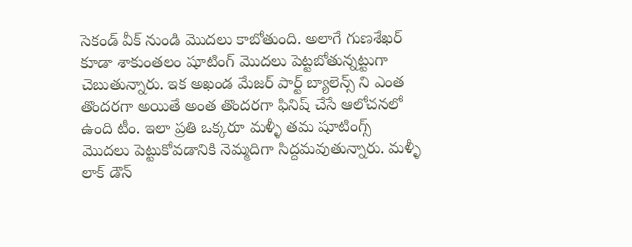సెకండ్ వీక్ నుండి మొదలు కాబోతుంది. అలాగే గుణశేఖర్ కూడా శాకుంతలం షూటింగ్ మొదలు పెట్టబోతున్నట్టుగా చెబుతున్నారు. ఇక అఖండ మేజర్ పార్ట్ బ్యాలెన్స్ ని ఎంత తొందరగా అయితే అంత తొందరగా ఫినిష్ చేసే ఆలోచనలో ఉంది టీం. ఇలా ప్రతి ఒక్కరూ మళ్ళీ తమ షూటింగ్స్ మొదలు పెట్టుకోవడానికి నెమ్మదిగా సిద్దమవుతున్నారు. మళ్ళీ లాక్ డౌన్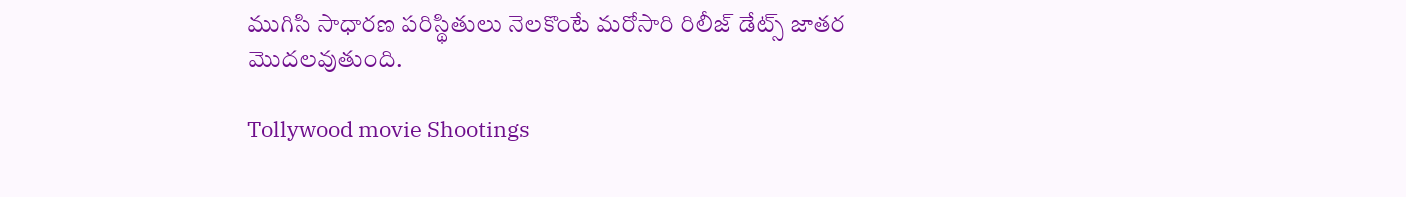ముగిసి సాధారణ పరిస్థితులు నెలకొంటే మరోసారి రిలీజ్ డేట్స్ జాతర మొదలవుతుంది.

Tollywood movie Shootings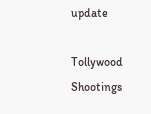update

Tollywood Shootings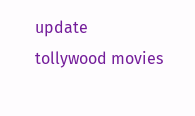update
tollywood movies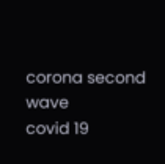corona second wave
covid 19